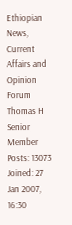Ethiopian News, Current Affairs and Opinion Forum
Thomas H
Senior Member
Posts: 13073
Joined: 27 Jan 2007, 16:30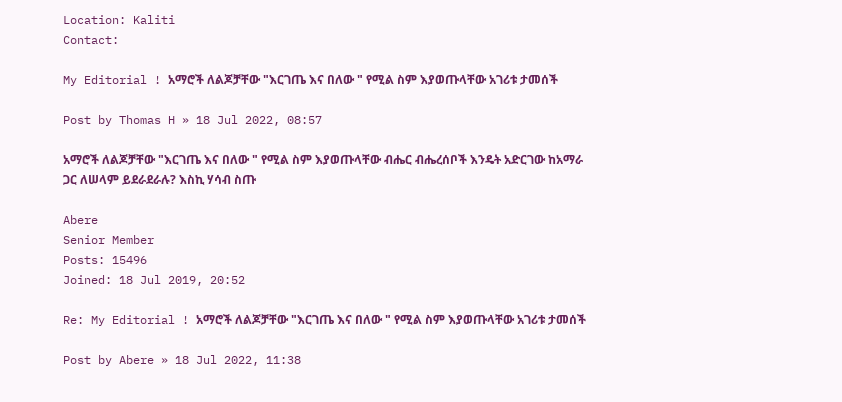Location: Kaliti
Contact:

My Editorial ! አማሮች ለልጆቻቸው "እርገጤ እና በለው " የሚል ስም እያወጡላቸው አገሪቱ ታመሰች

Post by Thomas H » 18 Jul 2022, 08:57

አማሮች ለልጆቻቸው "እርገጤ እና በለው " የሚል ስም እያወጡላቸው ብሔር ብሔረሰቦች እንዴት አድርገው ከአማራ ጋር ለሠላም ይደራደራሉ? እስኪ ሃሳብ ስጡ

Abere
Senior Member
Posts: 15496
Joined: 18 Jul 2019, 20:52

Re: My Editorial ! አማሮች ለልጆቻቸው "እርገጤ እና በለው " የሚል ስም እያወጡላቸው አገሪቱ ታመሰች

Post by Abere » 18 Jul 2022, 11:38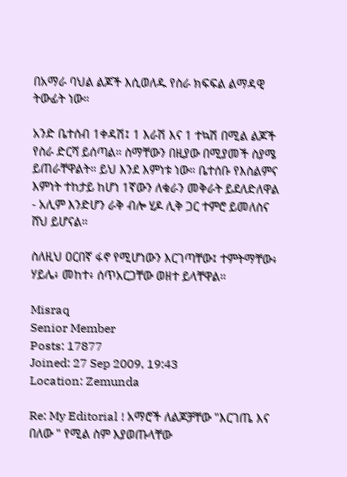በአማራ ባህል ልጆች እሲወለዱ የስራ ክፍፍል ልማዳዊ ትውፊት ነው።

አንድ ቤተሰብ 1ቀዳሽ፤ 1 እራሽ እና 1 ተኳሽ በሚል ልጆች የስራ ድርሻ ይሰጣል። ስማቸውን በዚያው በሚያመች ስያሜ ይጠራቸዋልት። ይህ እንደ እምነቱ ነው። ቤተሰቡ የእስልምና እምነት ተከታይ ከሆነ 1ኛውን ለቁራን መቅራት ይደለድለዋል - አሊም እንድሆን ራቅ ብሎ ሂዶ ሊቅ ጋር ተምሮ ይመለስና ሸህ ይሆናል።

ስለዚህ ዐርበኛ ፋኖ የሚሆነውን እርገጣቸው፤ ተምትማቸው፥ ሃይሌ፥ መከተ፥ ሰጥአርጋቸው ወዘተ ይላቸዋል።

Misraq
Senior Member
Posts: 17877
Joined: 27 Sep 2009, 19:43
Location: Zemunda

Re: My Editorial ! አማሮች ለልጆቻቸው "እርገጤ እና በለው " የሚል ስም እያወጡላቸው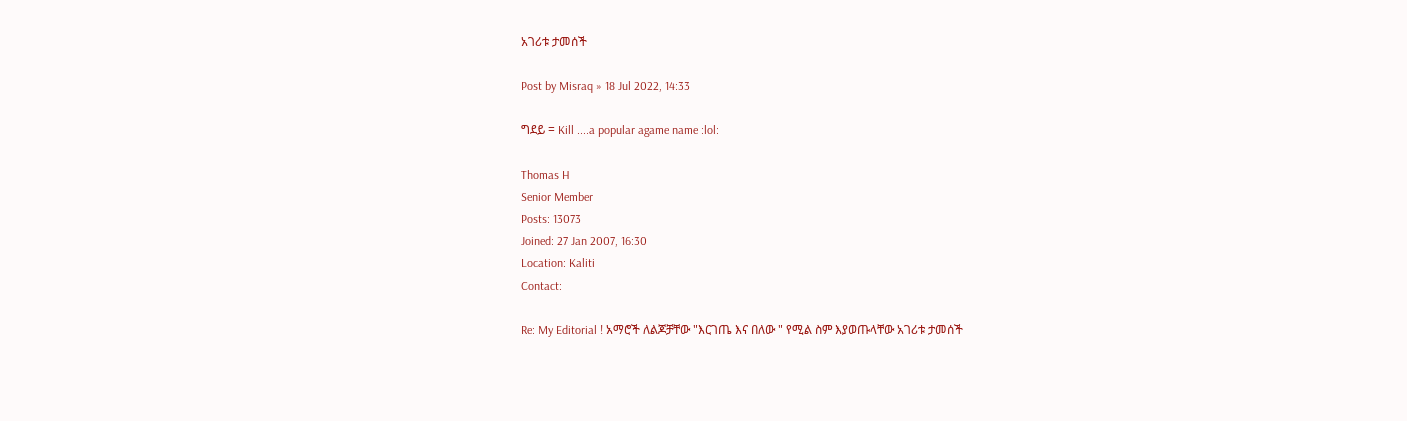አገሪቱ ታመሰች

Post by Misraq » 18 Jul 2022, 14:33

ግደይ = Kill ....a popular agame name :lol:

Thomas H
Senior Member
Posts: 13073
Joined: 27 Jan 2007, 16:30
Location: Kaliti
Contact:

Re: My Editorial ! አማሮች ለልጆቻቸው "እርገጤ እና በለው " የሚል ስም እያወጡላቸው አገሪቱ ታመሰች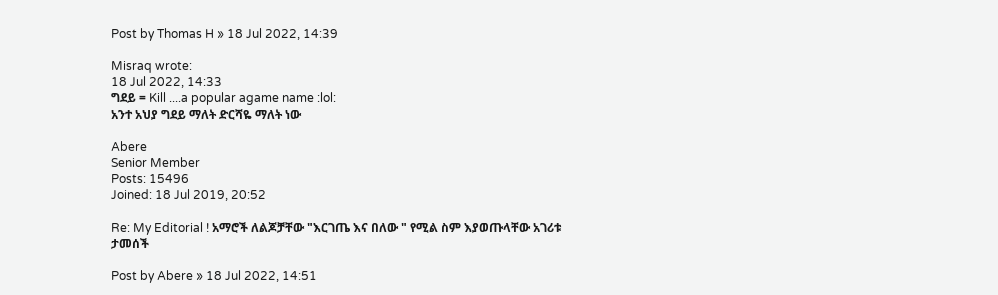Post by Thomas H » 18 Jul 2022, 14:39

Misraq wrote:
18 Jul 2022, 14:33
ግደይ = Kill ....a popular agame name :lol:
አንተ አህያ ግደይ ማለት ድርሻዬ ማለት ነው

Abere
Senior Member
Posts: 15496
Joined: 18 Jul 2019, 20:52

Re: My Editorial ! አማሮች ለልጆቻቸው "እርገጤ እና በለው " የሚል ስም እያወጡላቸው አገሪቱ ታመሰች

Post by Abere » 18 Jul 2022, 14:51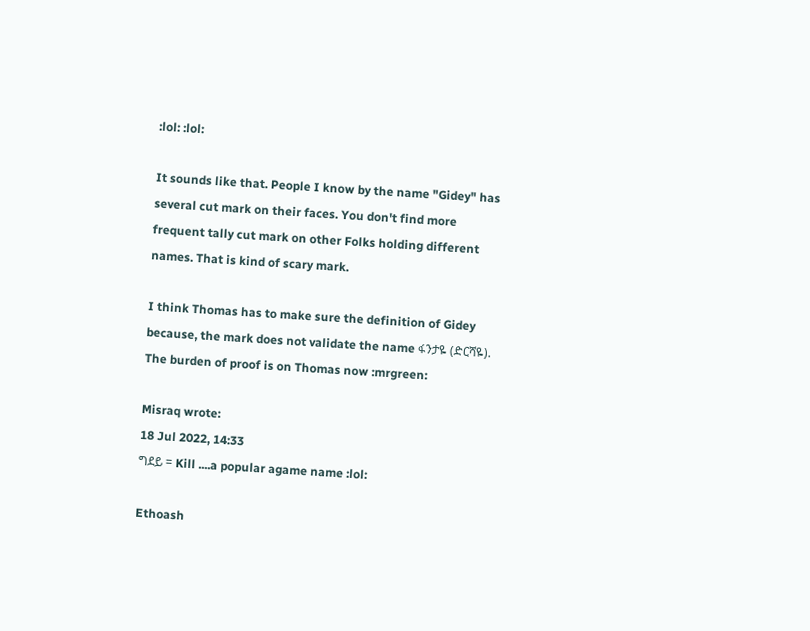:lol: :lol:

It sounds like that. People I know by the name "Gidey" has several cut mark on their faces. You don't find more frequent tally cut mark on other Folks holding different names. That is kind of scary mark.

I think Thomas has to make sure the definition of Gidey because, the mark does not validate the name ፋንታዬ (ድርሻዬ). The burden of proof is on Thomas now :mrgreen:

Misraq wrote:
18 Jul 2022, 14:33
ግደይ = Kill ....a popular agame name :lol:

Ethoash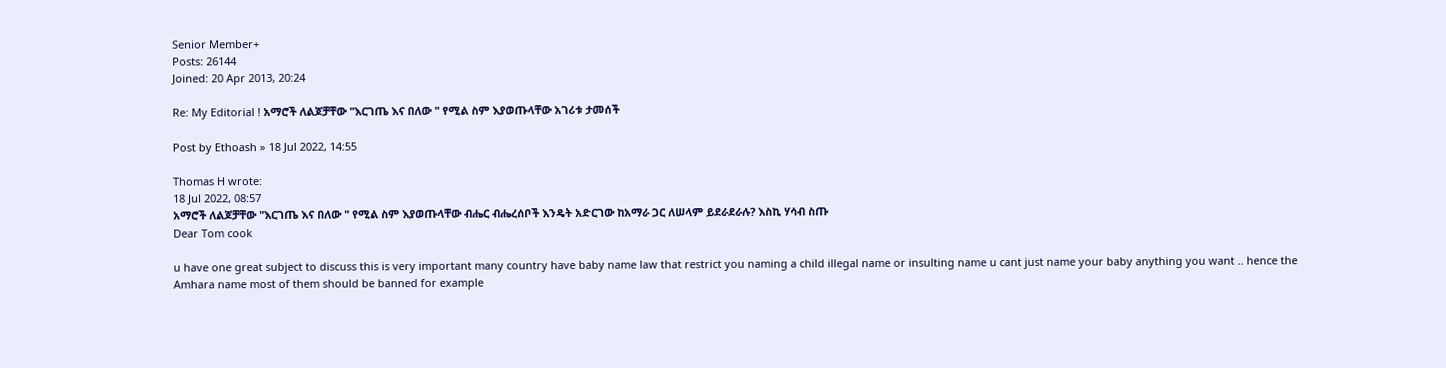Senior Member+
Posts: 26144
Joined: 20 Apr 2013, 20:24

Re: My Editorial ! አማሮች ለልጆቻቸው "እርገጤ እና በለው " የሚል ስም እያወጡላቸው አገሪቱ ታመሰች

Post by Ethoash » 18 Jul 2022, 14:55

Thomas H wrote:
18 Jul 2022, 08:57
አማሮች ለልጆቻቸው "እርገጤ እና በለው " የሚል ስም እያወጡላቸው ብሔር ብሔረሰቦች እንዴት አድርገው ከአማራ ጋር ለሠላም ይደራደራሉ? እስኪ ሃሳብ ስጡ
Dear Tom cook

u have one great subject to discuss this is very important many country have baby name law that restrict you naming a child illegal name or insulting name u cant just name your baby anything you want .. hence the Amhara name most of them should be banned for example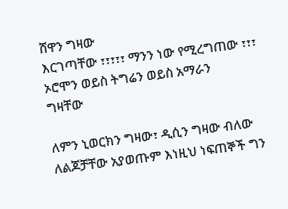ሸዋን ግዛው
እርገጣቸው ፣፣፣፣፣ ማንን ነው የሚረግጠው ፣፣፣ ኦሮሞን ወይስ ትግሬን ወይስ አማራን
ግዛቸው

ለምን ኒወርክን ግዛው፣ ዲሲን ግዛው ብለው ለልጆቻቸው አያወጡም እነዚህ ነፍጠኞች ግን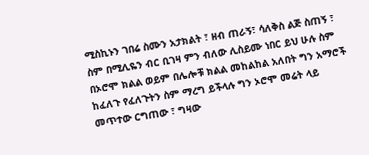ሚስኪኑን ገበሬ ስሙን አታክልት ፣ ዘብ ጠራኝ፣ ሳለቅስ ልጅ ስጠኝ ፣ ስም በሚሊዬን ብር ቢገዛ ምን ብለው ሊስይሙ ነበር ይህ ሁሉ ስም በኦሮሞ ክልል ወይም በሌሎቹ ክልል መከልከል አለበት ግን አማሮች ከፈለጉ የፈለጉትን ስም ማረግ ይችላሉ ግን ኦሮሞ መሬት ላይ መጥተው ርግጠው ፣ ግዛው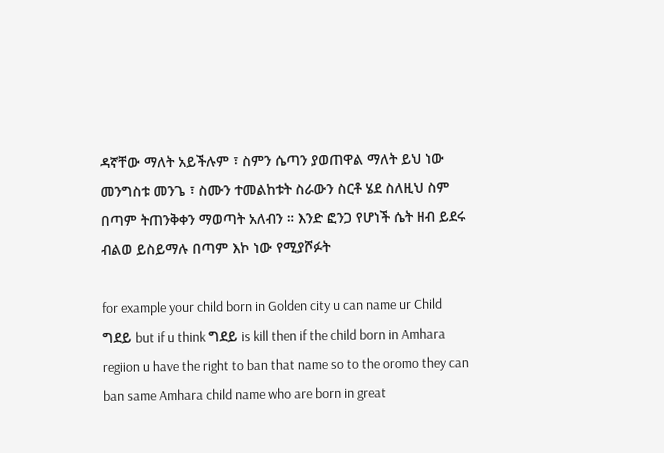ዳኛቸው ማለት አይችሉም ፣ ስምን ሴጣን ያወጠዋል ማለት ይህ ነው መንግስቱ መንጌ ፣ ስሙን ተመልከቱት ስራውን ስርቶ ሄደ ስለዚህ ስም በጣም ትጠንቅቀን ማወጣት አለብን ። እንድ ፎንጋ የሆነች ሴት ዘብ ይደሩ ብልወ ይስይማሉ በጣም እኮ ነው የሚያሾፉት

for example your child born in Golden city u can name ur Child ግደይ but if u think ግደይ is kill then if the child born in Amhara regiion u have the right to ban that name so to the oromo they can ban same Amhara child name who are born in great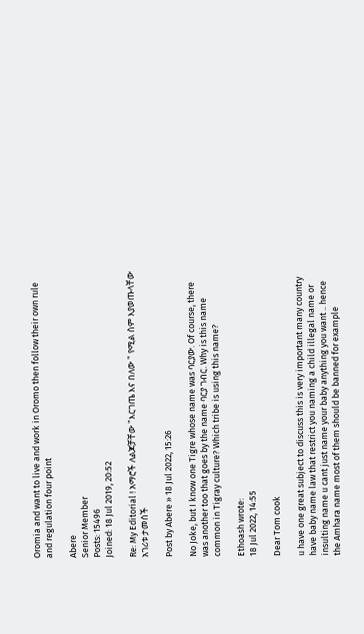Oromia and want to live and work in Oromo then follow their own rule and regulation four point

Abere
Senior Member
Posts: 15496
Joined: 18 Jul 2019, 20:52

Re: My Editorial ! አማሮች ለልጆቻቸው "እርገጤ እና በለው " የሚል ስም እያወጡላቸው አገሪቱ ታመሰች

Post by Abere » 18 Jul 2022, 15:26

No Joke, but I know one Tigre whose name was ባርያው. Of course, there was another too that goes by the name ባርያ ገብር. Why is this name common in Tigray culture? Which tribe is using this name?

Ethoash wrote:
18 Jul 2022, 14:55

Dear Tom cook

u have one great subject to discuss this is very important many country have baby name law that restrict you naming a child illegal name or insulting name u cant just name your baby anything you want .. hence the Amhara name most of them should be banned for example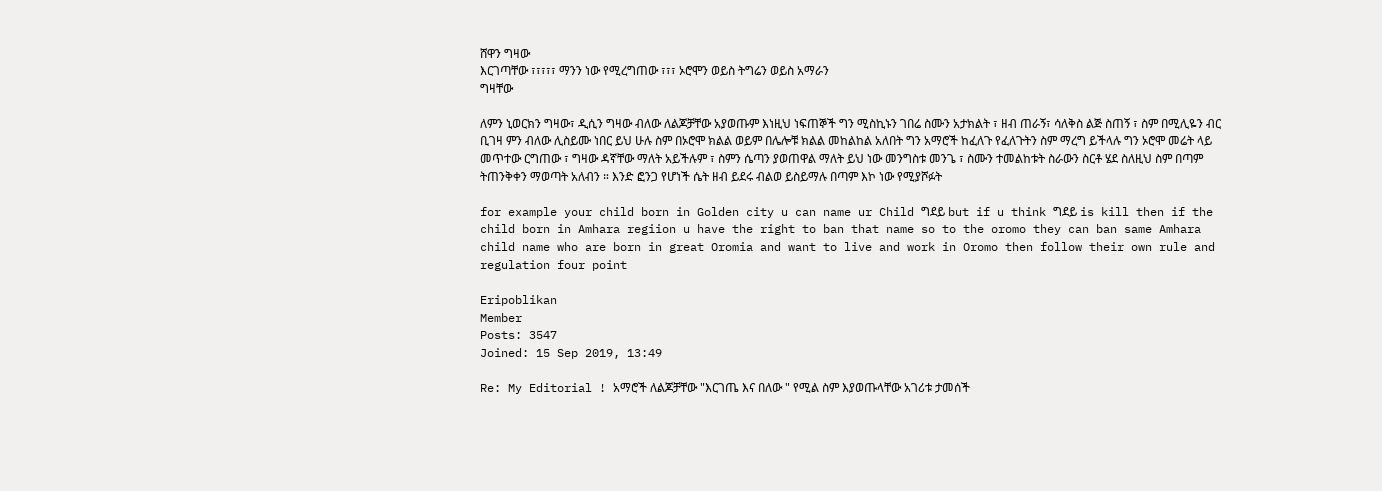ሸዋን ግዛው
እርገጣቸው ፣፣፣፣፣ ማንን ነው የሚረግጠው ፣፣፣ ኦሮሞን ወይስ ትግሬን ወይስ አማራን
ግዛቸው

ለምን ኒወርክን ግዛው፣ ዲሲን ግዛው ብለው ለልጆቻቸው አያወጡም እነዚህ ነፍጠኞች ግን ሚስኪኑን ገበሬ ስሙን አታክልት ፣ ዘብ ጠራኝ፣ ሳለቅስ ልጅ ስጠኝ ፣ ስም በሚሊዬን ብር ቢገዛ ምን ብለው ሊስይሙ ነበር ይህ ሁሉ ስም በኦሮሞ ክልል ወይም በሌሎቹ ክልል መከልከል አለበት ግን አማሮች ከፈለጉ የፈለጉትን ስም ማረግ ይችላሉ ግን ኦሮሞ መሬት ላይ መጥተው ርግጠው ፣ ግዛው ዳኛቸው ማለት አይችሉም ፣ ስምን ሴጣን ያወጠዋል ማለት ይህ ነው መንግስቱ መንጌ ፣ ስሙን ተመልከቱት ስራውን ስርቶ ሄደ ስለዚህ ስም በጣም ትጠንቅቀን ማወጣት አለብን ። እንድ ፎንጋ የሆነች ሴት ዘብ ይደሩ ብልወ ይስይማሉ በጣም እኮ ነው የሚያሾፉት

for example your child born in Golden city u can name ur Child ግደይ but if u think ግደይ is kill then if the child born in Amhara regiion u have the right to ban that name so to the oromo they can ban same Amhara child name who are born in great Oromia and want to live and work in Oromo then follow their own rule and regulation four point

Eripoblikan
Member
Posts: 3547
Joined: 15 Sep 2019, 13:49

Re: My Editorial ! አማሮች ለልጆቻቸው "እርገጤ እና በለው " የሚል ስም እያወጡላቸው አገሪቱ ታመሰች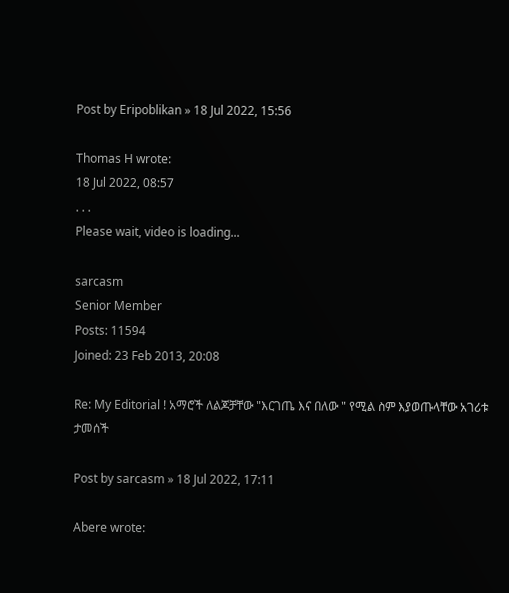Post by Eripoblikan » 18 Jul 2022, 15:56

Thomas H wrote:
18 Jul 2022, 08:57
. . .
Please wait, video is loading...

sarcasm
Senior Member
Posts: 11594
Joined: 23 Feb 2013, 20:08

Re: My Editorial ! አማሮች ለልጆቻቸው "እርገጤ እና በለው " የሚል ስም እያወጡላቸው አገሪቱ ታመሰች

Post by sarcasm » 18 Jul 2022, 17:11

Abere wrote: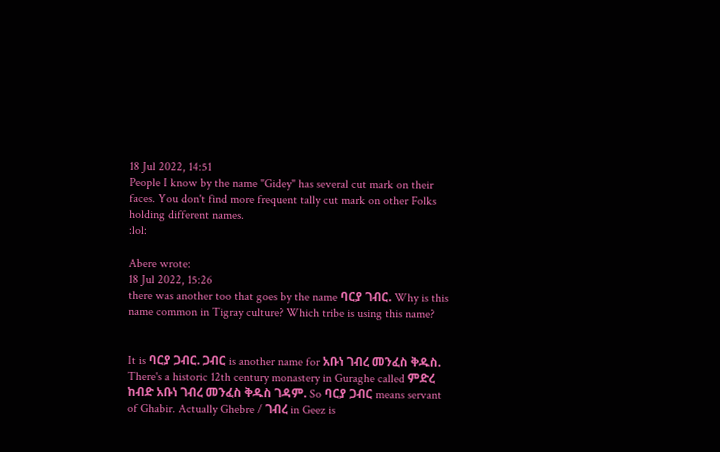18 Jul 2022, 14:51
People I know by the name "Gidey" has several cut mark on their faces. You don't find more frequent tally cut mark on other Folks holding different names.
:lol:

Abere wrote:
18 Jul 2022, 15:26
there was another too that goes by the name ባርያ ገብር. Why is this name common in Tigray culture? Which tribe is using this name?


It is ባርያ ጋብር. ጋብር is another name for አቡነ ገብረ መንፈስ ቅዱስ. There's a historic 12th century monastery in Guraghe called ምድረ ከብድ አቡነ ገብረ መንፈስ ቅዱስ ገዳም. So ባርያ ጋብር means servant of Ghabir. Actually Ghebre / ገብረ in Geez is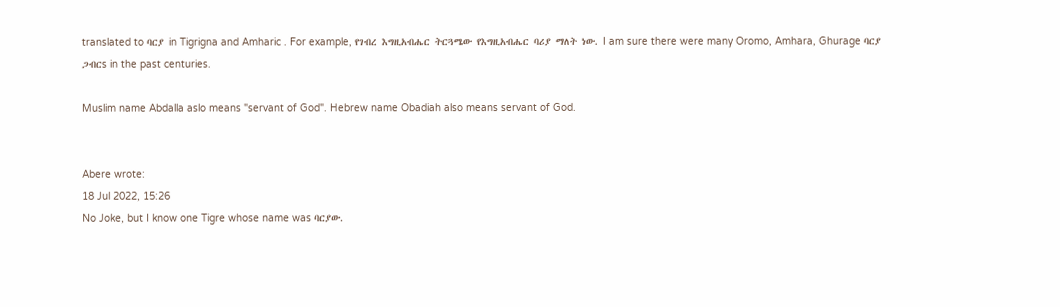translated to ባርያ in Tigrigna and Amharic . For example, የገብረ እግዚአብሔር ትርጓሜው የእግዚአብሔር ባሪያ ማለት ነው. I am sure there were many Oromo, Amhara, Ghurage ባርያ ጋብርs in the past centuries.

Muslim name Abdalla aslo means "servant of God". Hebrew name Obadiah also means servant of God.


Abere wrote:
18 Jul 2022, 15:26
No Joke, but I know one Tigre whose name was ባርያው.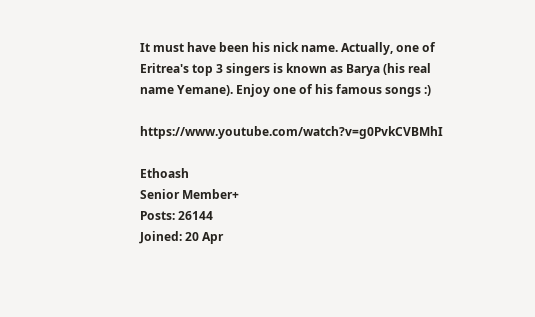It must have been his nick name. Actually, one of Eritrea's top 3 singers is known as Barya (his real name Yemane). Enjoy one of his famous songs :)

https://www.youtube.com/watch?v=g0PvkCVBMhI

Ethoash
Senior Member+
Posts: 26144
Joined: 20 Apr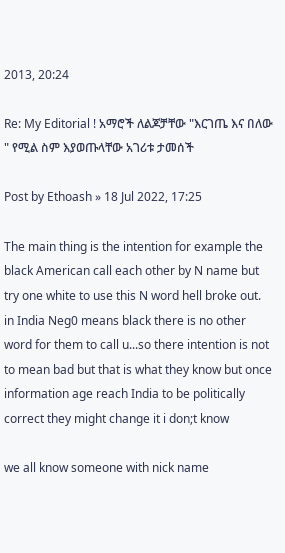2013, 20:24

Re: My Editorial ! አማሮች ለልጆቻቸው "እርገጤ እና በለው " የሚል ስም እያወጡላቸው አገሪቱ ታመሰች

Post by Ethoash » 18 Jul 2022, 17:25

The main thing is the intention for example the black American call each other by N name but try one white to use this N word hell broke out. in India Neg0 means black there is no other word for them to call u...so there intention is not to mean bad but that is what they know but once information age reach India to be politically correct they might change it i don;t know

we all know someone with nick name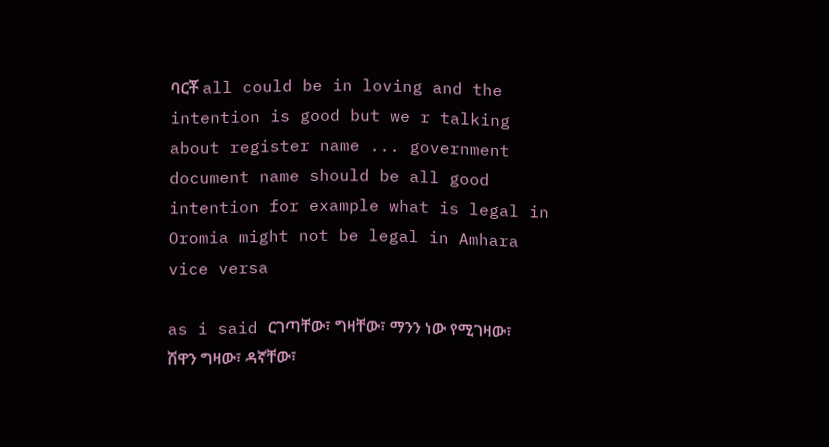ባርቾ all could be in loving and the intention is good but we r talking about register name ... government document name should be all good intention for example what is legal in Oromia might not be legal in Amhara vice versa

as i said ርገጣቸው፣ ግዛቸው፣ ማንን ነው የሚገዛው፣ ሽዋን ግዛው፣ ዳኛቸው፣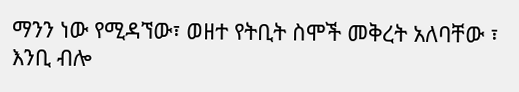ማንን ነው የሚዳኘው፣ ወዘተ የትቢት ስሞች መቅረት አለባቸው ፣ እንቢ ብሎ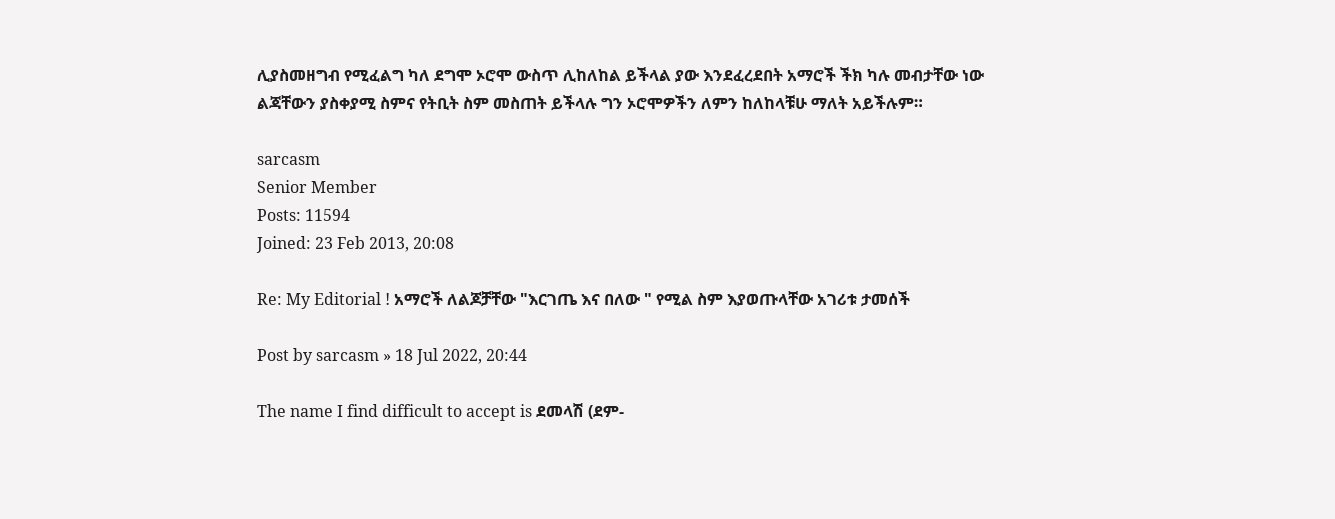ሊያስመዘግብ የሚፈልግ ካለ ደግሞ ኦሮሞ ውስጥ ሊከለከል ይችላል ያው እንደፈረደበት አማሮች ችክ ካሉ መብታቸው ነው ልጃቸውን ያስቀያሚ ስምና የትቢት ስም መስጠት ይችላሉ ግን ኦሮሞዎችን ለምን ከለከላቹሁ ማለት አይችሉም።

sarcasm
Senior Member
Posts: 11594
Joined: 23 Feb 2013, 20:08

Re: My Editorial ! አማሮች ለልጆቻቸው "እርገጤ እና በለው " የሚል ስም እያወጡላቸው አገሪቱ ታመሰች

Post by sarcasm » 18 Jul 2022, 20:44

The name I find difficult to accept is ደመላሽ (ደም-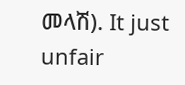መላሽ). It just unfair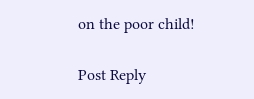on the poor child!

Post Reply